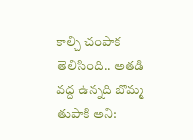కాల్చి చంపాక తెలిసింది.. అతడి వద్ద ఉన్నది బొమ్మ తుపాకి అని: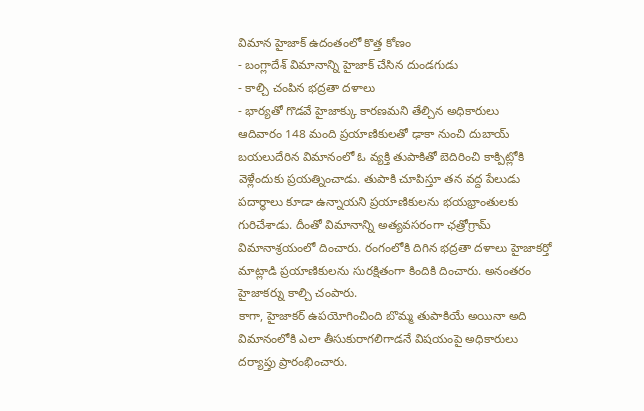విమాన హైజాక్ ఉదంతంలో కొత్త కోణం
- బంగ్లాదేశ్ విమానాన్ని హైజాక్ చేసిన దుండగుడు
- కాల్చి చంపిన భద్రతా దళాలు
- భార్యతో గొడవే హైజాక్కు కారణమని తేల్చిన అధికారులు
ఆదివారం 148 మంది ప్రయాణికులతో ఢాకా నుంచి దుబాయ్ బయలుదేరిన విమానంలో ఓ వ్యక్తి తుపాకితో బెదిరించి కాక్పిట్లోకి వెళ్లేందుకు ప్రయత్నించాడు. తుపాకి చూపిస్తూ తన వద్ద పేలుడు పదార్థాలు కూడా ఉన్నాయని ప్రయాణికులను భయభ్రాంతులకు గురిచేశాడు. దీంతో విమానాన్ని అత్యవసరంగా ఛత్రోగ్రామ్ విమానాశ్రయంలో దించారు. రంగంలోకి దిగిన భద్రతా దళాలు హైజాకర్తో మాట్లాడి ప్రయాణికులను సురక్షితంగా కిందికి దించారు. అనంతరం హైజాకర్ను కాల్చి చంపారు.
కాగా, హైజాకర్ ఉపయోగించింది బొమ్మ తుపాకియే అయినా అది విమానంలోకి ఎలా తీసుకురాగలిగాడనే విషయంపై అధికారులు దర్యాప్తు ప్రారంభించారు.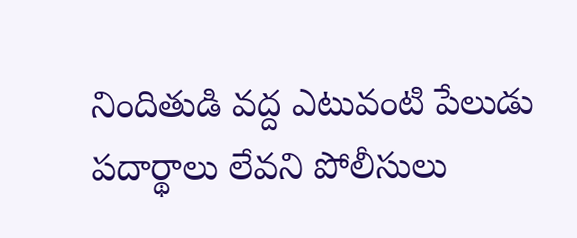నిందితుడి వద్ద ఎటువంటి పేలుడు పదార్థాలు లేవని పోలీసులు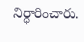నిర్ధారించారు.